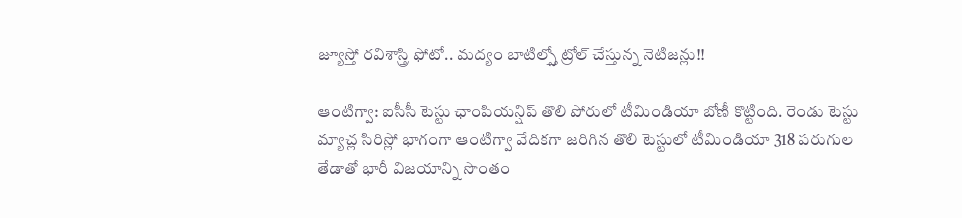జ్యూస్తో రవిశాస్త్రి ఫోటో.. మద్యం బాటిల్స్తో ట్రోల్ చేస్తున్న నెటిజన్లు!!

ఆంటిగ్వా: ఐసీసీ టెస్టు ఛాంపియన్షిప్ తొలి పోరులో టీమిండియా బోణీ కొట్టింది. రెండు టెస్టు మ్యాచ్ల సిరిస్లో భాగంగా ఆంటిగ్వా వేదికగా జరిగిన తొలి టెస్టులో టీమిండియా 318 పరుగుల తేడాతో భారీ విజయాన్ని సొంతం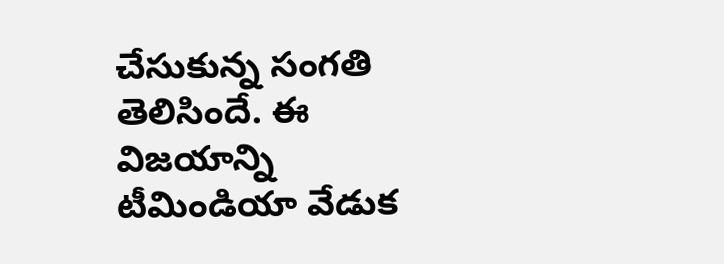చేసుకున్న సంగతి తెలిసిందే. ఈ విజయాన్ని టీమిండియా వేడుక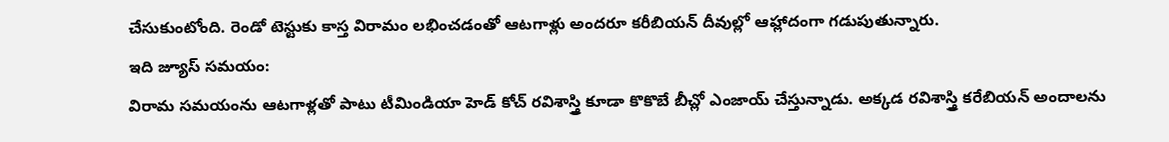చేసుకుంటోంది. రెండో టెస్టుకు కాస్త విరామం లభించడంతో ఆటగాళ్లు అందరూ కరీబియన్ దీవుల్లో ఆహ్లాదంగా గడుపుతున్నారు.
ఇది జ్యూస్ సమయం:
విరామ సమయంను ఆటగాళ్లతో పాటు టీమిండియా హెడ్ కోచ్ రవిశాస్త్రి కూడా కొకొబే బీచ్లో ఎంజాయ్ చేస్తున్నాడు. అక్కడ రవిశాస్త్రి కరేబియన్ అందాలను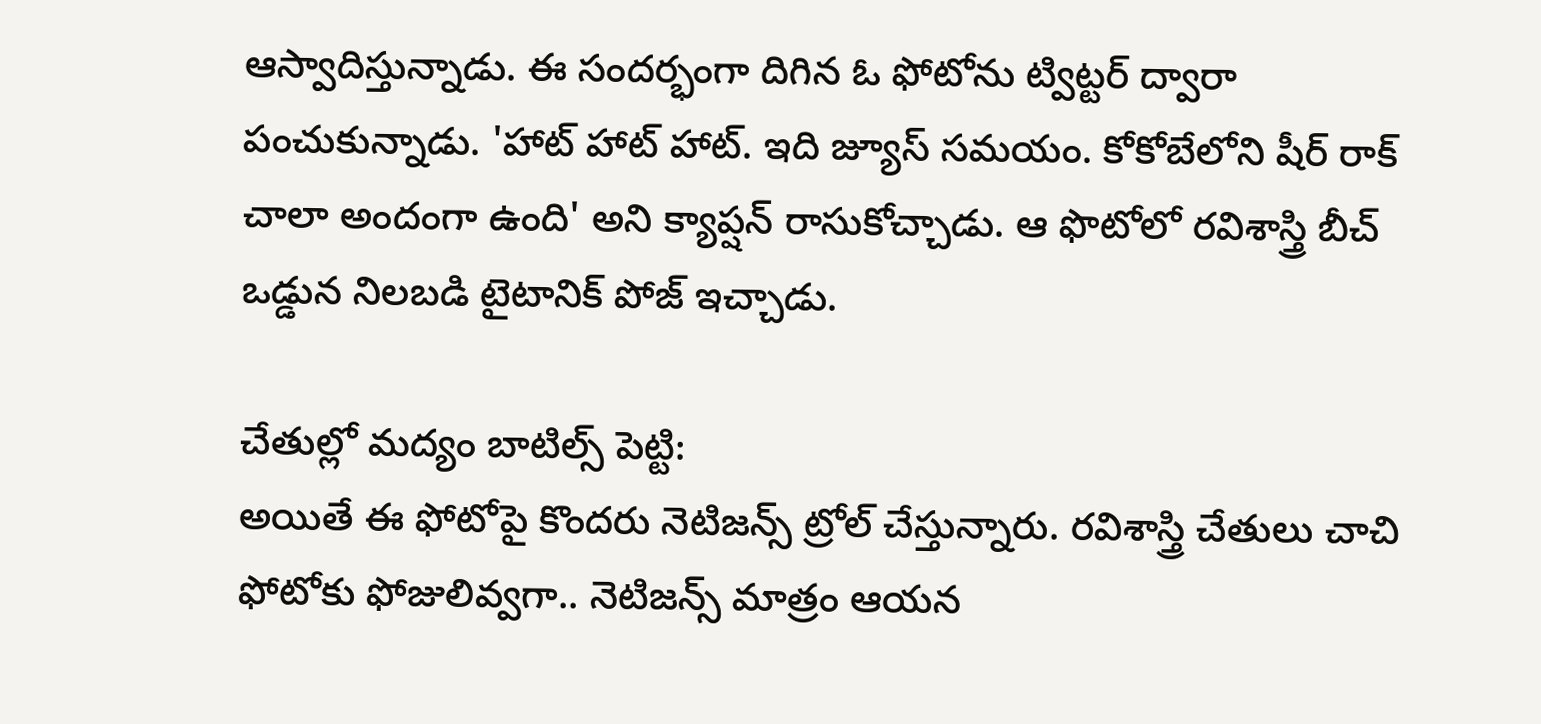ఆస్వాదిస్తున్నాడు. ఈ సందర్భంగా దిగిన ఓ ఫోటోను ట్విట్టర్ ద్వారా పంచుకున్నాడు. 'హాట్ హాట్ హాట్. ఇది జ్యూస్ సమయం. కోకోబేలోని షీర్ రాక్ చాలా అందంగా ఉంది' అని క్యాప్షన్ రాసుకోచ్చాడు. ఆ ఫొటోలో రవిశాస్త్రి బీచ్ ఒడ్డున నిలబడి టైటానిక్ పోజ్ ఇచ్చాడు.

చేతుల్లో మద్యం బాటిల్స్ పెట్టి:
అయితే ఈ ఫోటోపై కొందరు నెటిజన్స్ ట్రోల్ చేస్తున్నారు. రవిశాస్త్రి చేతులు చాచి ఫోటోకు ఫోజులివ్వగా.. నెటిజన్స్ మాత్రం ఆయన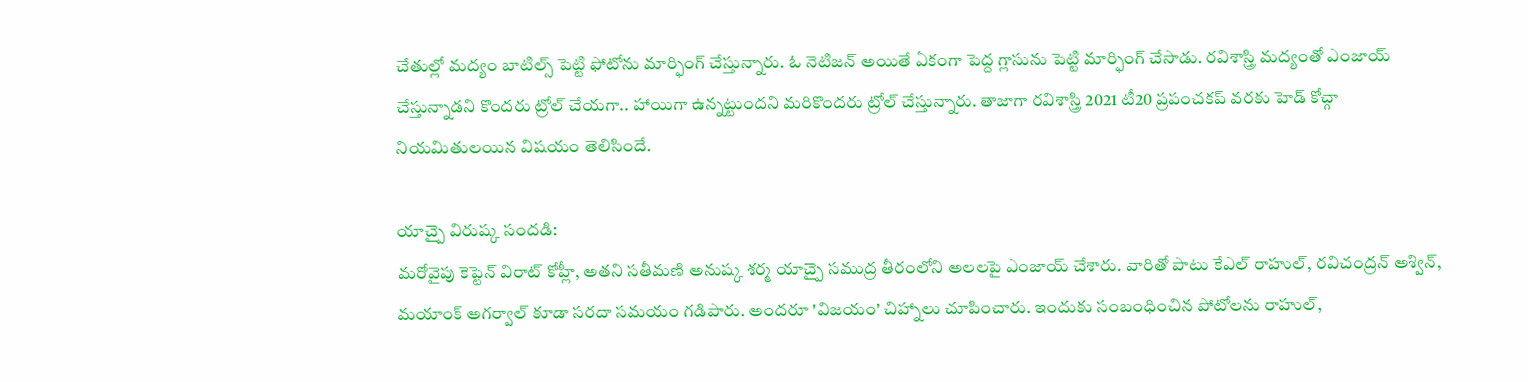చేతుల్లో మద్యం బాటిల్స్ పెట్టి ఫోటోను మార్ఫింగ్ చేస్తున్నారు. ఓ నెటిజన్ అయితే ఏకంగా పెద్ద గ్లాసును పెట్టి మార్ఫింగ్ చేసాడు. రవిశాస్త్రి మద్యంతో ఎంజాయ్ చేస్తున్నాడని కొందరు ట్రోల్ చేయగా.. హాయిగా ఉన్నట్టుందని మరికొందరు ట్రోల్ చేస్తున్నారు. తాజాగా రవిశాస్త్రి 2021 టీ20 ప్రపంచకప్ వరకు హెడ్ కోచ్గా నియమితులయిన విషయం తెలిసిందే.

యాచ్పై విరుష్క సందడి:
మరోవైపు కెప్టెన్ విరాట్ కోహ్లీ, అతని సతీమణి అనుష్క శర్మ యాచ్పై సముద్ర తీరంలోని అలలపై ఎంజాయ్ చేశారు. వారితో పాటు కేఎల్ రాహుల్, రవిచంద్రన్ అశ్విన్, మయాంక్ అగర్వాల్ కూడా సరదా సమయం గడిపారు. అందరూ 'విజయం' చిహ్నాలు చూపించారు. ఇందుకు సంబంధించిన పోటోలను రాహుల్,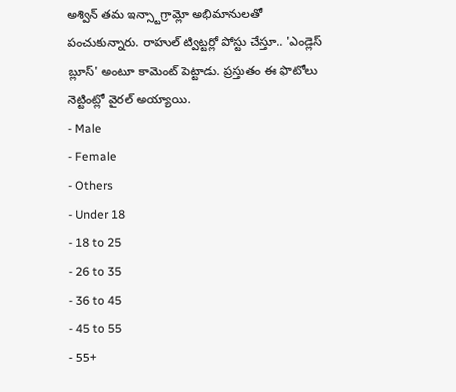అశ్విన్ తమ ఇన్స్టాగ్రామ్లో అభిమానులతో పంచుకున్నారు. రాహుల్ ట్విట్టర్లో పోస్టు చేస్తూ.. 'ఎండ్లెస్ బ్లూస్' అంటూ కామెంట్ పెట్టాడు. ప్రస్తుతం ఈ ఫొటోలు నెట్టింట్లో వైరల్ అయ్యాయి.
- Male
- Female
- Others
- Under 18
- 18 to 25
- 26 to 35
- 36 to 45
- 45 to 55
- 55+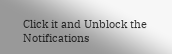Click it and Unblock the Notifications